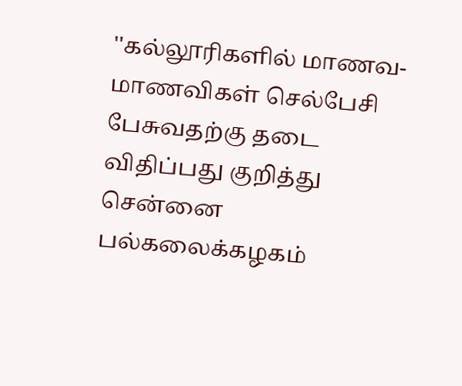''கல்லூரிகளில் மாணவ-மாணவிகள் செல்பேசி பேசுவதற்கு தடை விதிப்பது குறித்து சென்னை பல்கலைக்கழகம்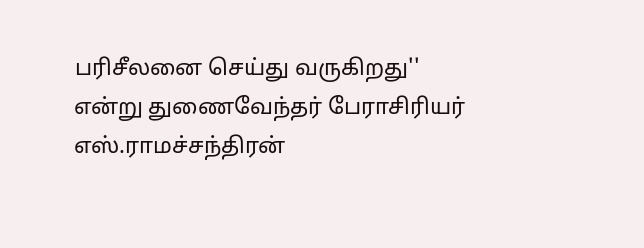பரிசீலனை செய்து வருகிறது'' என்று துணைவேந்தர் பேராசிரியர் எஸ்.ராமச்சந்திரன்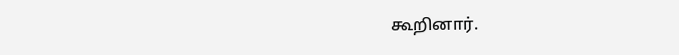கூறினார்.